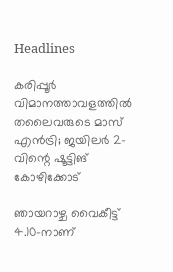Headlines

കരിപ്പൂർ വിമാനത്താവളത്തിൽ തലൈവരുടെ മാസ് എൻട്രി; ജയിലർ 2-വിന്റെ ഷൂട്ടിങ് കോഴിക്കോട്

ഞായറാഴ്ച വൈകീട്ട് 4.10-നാണ്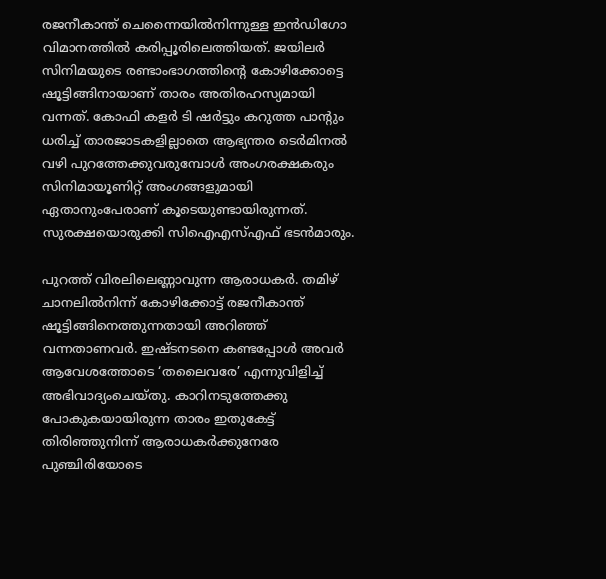രജനീകാന്ത് ചെന്നൈയിൽനിന്നുള്ള ഇൻഡിഗോ വിമാനത്തിൽ കരിപ്പൂരിലെത്തിയത്. ജയിലർ സിനിമയുടെ രണ്ടാംഭാഗത്തിന്റെ കോഴിക്കോട്ടെ ഷൂട്ടിങ്ങിനായാണ് താരം അതിരഹസ്യമായി വന്നത്. കോഫി കളർ ടി ഷർട്ടും കറുത്ത പാന്റും ധരിച്ച് താരജാടകളില്ലാതെ ആഭ്യന്തര ടെർമിനൽ വഴി പുറത്തേക്കുവരുമ്പോൾ അംഗരക്ഷകരും സിനിമായൂണിറ്റ് അംഗങ്ങളുമായി ഏതാനുംപേരാണ് കൂടെയുണ്ടായിരുന്നത്. സുരക്ഷയൊരുക്കി സിഐഎസ്എഫ് ഭടൻമാരും.

പുറത്ത് വിരലിലെണ്ണാവുന്ന ആരാധകർ. തമിഴ് ചാനലിൽനിന്ന് കോഴിക്കോട്ട് രജനീകാന്ത് ഷൂട്ടിങ്ങിനെത്തുന്നതായി അറിഞ്ഞ് വന്നതാണവർ. ഇഷ്ടനടനെ കണ്ടപ്പോൾ അവർ ആവേശത്തോടെ ‘തലൈവരേ’ എന്നുവിളിച്ച് അഭിവാദ്യംചെയ്തു. കാറിനടുത്തേക്കു പോകുകയായിരുന്ന താരം ഇതുകേട്ട് തിരിഞ്ഞുനിന്ന് ആരാധകർക്കുനേരേ പുഞ്ചിരിയോടെ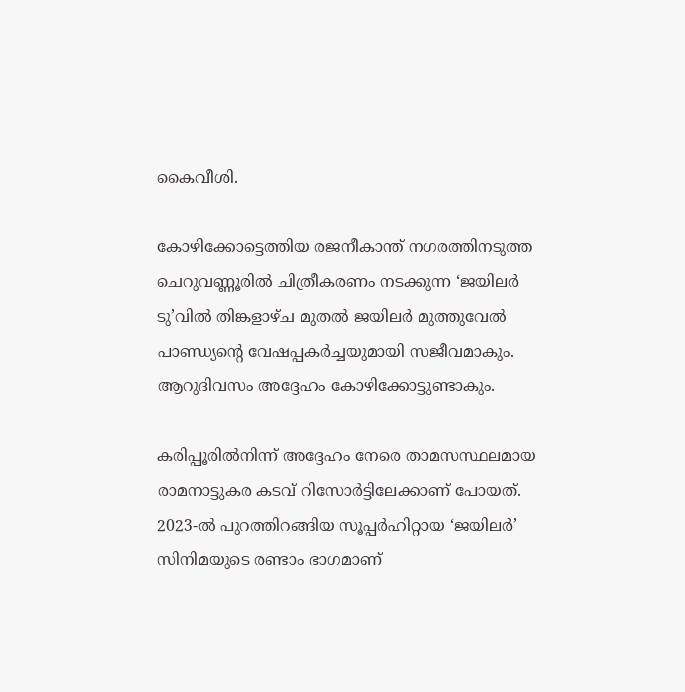കൈവീശി.

കോഴിക്കോട്ടെത്തിയ രജനീകാന്ത് നഗരത്തിനടുത്ത ചെറുവണ്ണൂരിൽ ചിത്രീകരണം നടക്കുന്ന ‘ജയിലർ ടു’വിൽ തിങ്കളാഴ്ച മുതൽ ജയിലർ മുത്തുവേൽ പാണ്ഡ്യന്റെ വേഷപ്പകർച്ചയുമായി സജീവമാകും. ആറുദിവസം അദ്ദേഹം കോഴിക്കോട്ടുണ്ടാകും.

കരിപ്പൂരിൽനിന്ന് അദ്ദേഹം നേരെ താമസസ്ഥലമായ രാമനാട്ടുകര കടവ് റിസോർട്ടിലേക്കാണ് പോയത്. 2023-ൽ പുറത്തിറങ്ങിയ സൂപ്പർഹിറ്റായ ‘ജയിലർ’ സിനിമയുടെ രണ്ടാം ഭാഗമാണ്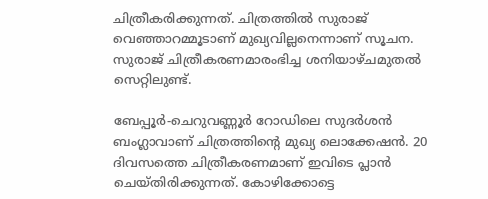ചിത്രീകരിക്കുന്നത്. ചിത്രത്തിൽ സുരാജ് വെഞ്ഞാറമ്മൂടാണ് മുഖ്യവില്ലനെന്നാണ് സൂചന. സുരാജ് ചിത്രീകരണമാരംഭിച്ച ശനിയാഴ്ചമുതൽ സെറ്റിലുണ്ട്.

ബേപ്പൂർ-ചെറുവണ്ണൂർ റോഡിലെ സുദർശൻ ബംഗ്ലാവാണ് ചിത്രത്തിന്റെ മുഖ്യ ലൊക്കേഷൻ. 20 ദിവസത്തെ ചിത്രീകരണമാണ് ഇവിടെ പ്ലാൻ ചെയ്തിരിക്കുന്നത്. കോഴിക്കോട്ടെ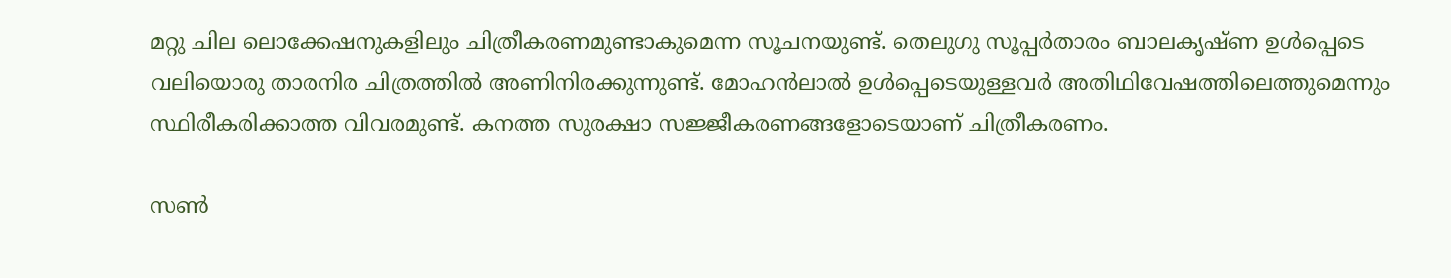മറ്റു ചില ലൊക്കേഷനുകളിലും ചിത്രീകരണമുണ്ടാകുമെന്ന സൂചനയുണ്ട്. തെലുഗു സൂപ്പർതാരം ബാലകൃഷ്ണ ഉൾപ്പെടെ വലിയൊരു താരനിര ചിത്രത്തിൽ അണിനിരക്കുന്നുണ്ട്. മോഹൻലാൽ ഉൾപ്പെടെയുള്ളവർ അതിഥിവേഷത്തിലെത്തുമെന്നും സ്ഥിരീകരിക്കാത്ത വിവരമുണ്ട്. കനത്ത സുരക്ഷാ സജ്ജീകരണങ്ങളോടെയാണ് ചിത്രീകരണം.

സൺ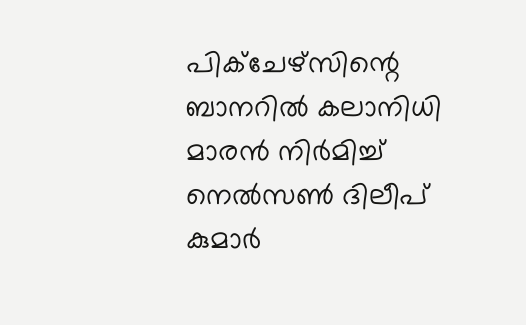പിക്ചേഴ്സിന്റെ ബാനറിൽ കലാനിധി മാരൻ നിർമിച്ച് നെൽസൺ ദിലീപ് കുമാർ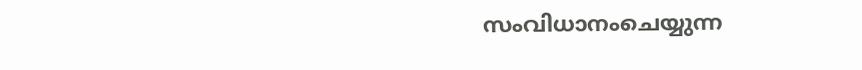സംവിധാനംചെയ്യുന്ന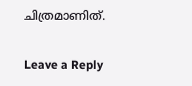ചിത്രമാണിത്.

Leave a Reply